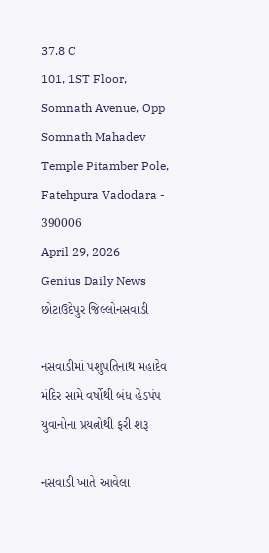37.8 C
101, 1ST Floor, Somnath Avenue, Opp Somnath Mahadev Temple Pitamber Pole, Fatehpura Vadodara - 390006
April 29, 2026
Genius Daily News
છોટાઉદેપુર જિલ્લોનસવાડી

નસવાડીમાં પશુપતિનાથ મહાદેવ મંદિર સામે વર્ષોથી બંધ હેડપંપ યુવાનોના પ્રયત્નોથી ફરી શરૂ

નસવાડી ખાતે આવેલા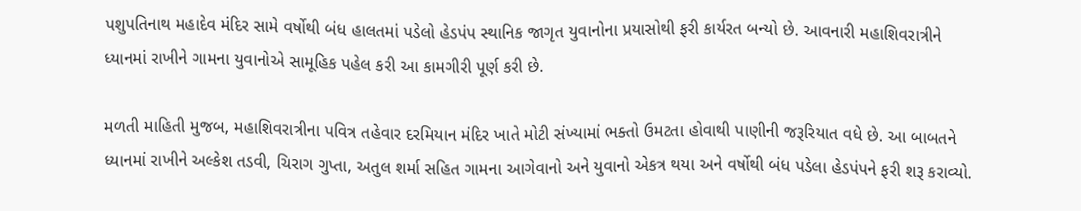પશુપતિનાથ મહાદેવ મંદિર સામે વર્ષોથી બંધ હાલતમાં પડેલો હેડપંપ સ્થાનિક જાગૃત યુવાનોના પ્રયાસોથી ફરી કાર્યરત બન્યો છે. આવનારી મહાશિવરાત્રીને ધ્યાનમાં રાખીને ગામના યુવાનોએ સામૂહિક પહેલ કરી આ કામગીરી પૂર્ણ કરી છે.

મળતી માહિતી મુજબ, મહાશિવરાત્રીના પવિત્ર તહેવાર દરમિયાન મંદિર ખાતે મોટી સંખ્યામાં ભક્તો ઉમટતા હોવાથી પાણીની જરૂરિયાત વધે છે. આ બાબતને ધ્યાનમાં રાખીને અલ્કેશ તડવી, ચિરાગ ગુપ્તા, અતુલ શર્મા સહિત ગામના આગેવાનો અને યુવાનો એકત્ર થયા અને વર્ષોથી બંધ પડેલા હેડપંપને ફરી શરૂ કરાવ્યો.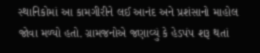સ્થાનિકોમાં આ કામગીરીને લઈ આનંદ અને પ્રશંસાનો માહોલ જોવા મળ્યો હતો. ગ્રામજનોએ જણાવ્યું કે હેડપંપ શરૂ થતાં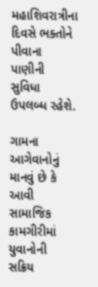મહાશિવરાત્રીના દિવસે ભક્તોને પીવાના પાણીની સુવિધા ઉપલબ્ધ રહેશે.

ગામના આગેવાનોનું માનવું છે કે આવી સામાજિક કામગીરીમાં યુવાનોની સક્રિય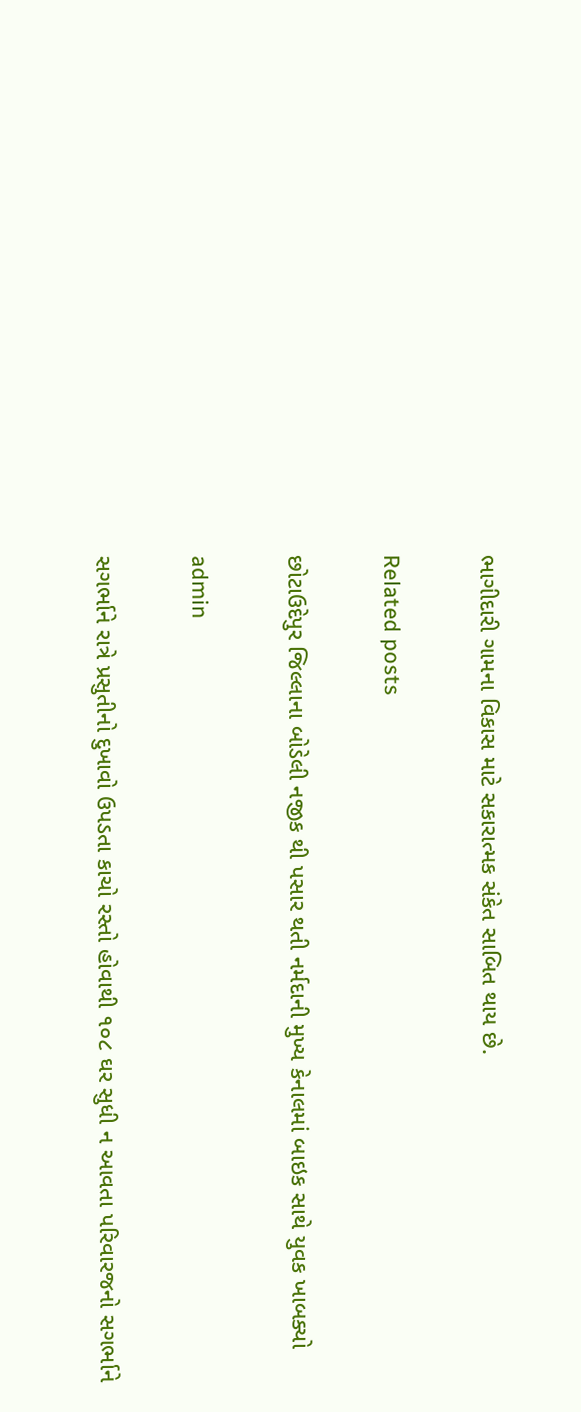ભાગીદારી ગામના વિકાસ માટે સકારાત્મક સંકેત સાબિત થાય છે.

Related posts

છોટાઉદેપુર જિલ્લાના બોડેલી નજીક થી પસાર થતી નર્મદાની મુખ્ય કેનાલમાં બાઇક સાથે યુવક ખાબક્યો

admin

સગર્ભાને રાત્રે પ્રસુતીનો દુખાવો ઉપડતા કાચો રસ્તો હોવાથી ૧૦૮ ઘર સુધી ન આવતા પરિવારજનો સગર્ભાને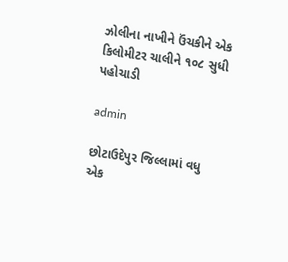ઝોલીના નાખીને ઉંચકીને એક કિલોમીટર ચાલીને ૧૦૮ સુધી પહોચાડી

admin

છોટાઉદેપુર જિલ્લામાં વધુ એક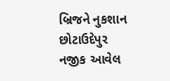બ્રિજને નુકશાન છોટાઉદેપુર નજીક આવેલ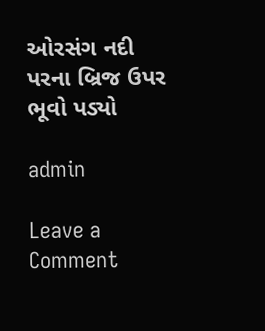ઓરસંગ નદી પરના બ્રિજ ઉપર ભૂવો પડ્યો

admin

Leave a Comment